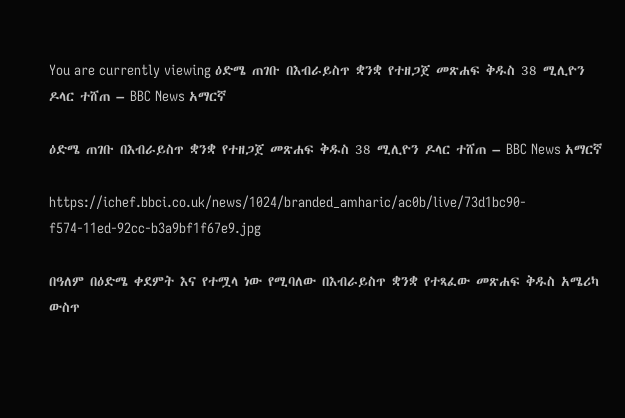You are currently viewing ዕድሜ ጠገቡ በእብራይስጥ ቋንቋ የተዘጋጀ መጽሐፍ ቅዱስ 38 ሚሊዮን ዶላር ተሸጠ – BBC News አማርኛ

ዕድሜ ጠገቡ በእብራይስጥ ቋንቋ የተዘጋጀ መጽሐፍ ቅዱስ 38 ሚሊዮን ዶላር ተሸጠ – BBC News አማርኛ

https://ichef.bbci.co.uk/news/1024/branded_amharic/ac0b/live/73d1bc90-f574-11ed-92cc-b3a9bf1f67e9.jpg

በዓለም በዕድሜ ቀደምት እና የተሟላ ነው የሚባለው በእብራይስጥ ቋንቋ የተጻፈው መጽሐፍ ቅዱስ አሜሪካ ውስጥ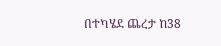በተካሄደ ጨረታ ከ38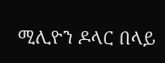ሚሊዮን ዶላር በላይ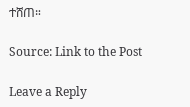ተሸጠ።

Source: Link to the Post

Leave a Reply